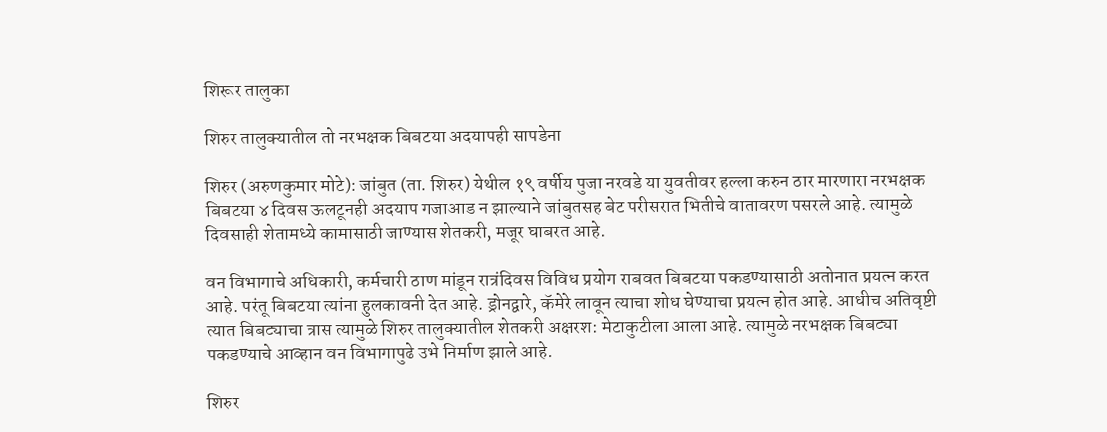शिरूर तालुका

शिरुर तालुक्यातील तो नरभक्षक बिबटया अदयापही सापडेना

शिरुर (अरुणकुमार मोटे): जांबुत (ता. शिरुर) येथील १९ वर्षीय पुजा नरवडे या युवतीवर हल्ला करुन ठार मारणारा नरभक्षक बिबटया ४ दिवस ऊलटूनही अदयाप गजाआड न झाल्याने जांबुतसह बेट परीसरात भितीचे वातावरण पसरले आहे. त्यामुळे दिवसाही शेतामध्ये कामासाठी जाण्यास शेतकरी, मजूर घाबरत आहे.

वन विभागाचे अधिकारी, कर्मचारी ठाण मांडून रात्रंदिवस विविध प्रयोग राबवत बिबटया पकडण्यासाठी अतोनात प्रयत्न करत आहे. परंतू बिबटया त्यांना हुलकावनी देत आहे. ड्रोनद्वारे, कॅमेरे लावून त्याचा शोध घेण्याचा प्रयत्न होत आहे. आधीच अतिवृष्टी त्यात बिबट्याचा त्रास त्यामुळे शिरुर तालुक्यातील शेतकरी अक्षरश: मेटाकुटीला आला आहे. त्यामुळे नरभक्षक बिबट्या पकडण्याचे आव्हान वन विभागापुढे उभे निर्माण झाले आहे.

शिरुर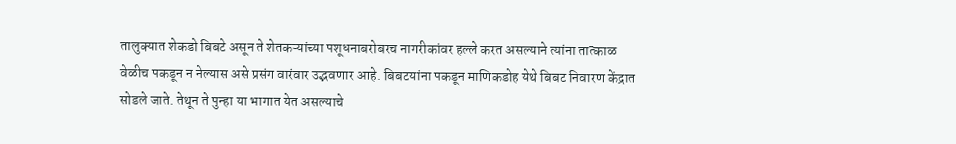तालुक्यात शेकडो बिबटे असून ते शेतकऱ्यांच्या पशूधनाबरोबरच नागरीकांवर हल्ले करत असल्याने त्यांना तात्काळ वेळीच पकडून न नेल्यास असे प्रसंग वारंवार उद्भवणार आहे. बिबटयांना पकडून माणिकडोह येथे बिबट निवारण केंद्रात सोडले जाते. तेथून ते पुन्हा या भागात येत असल्याचे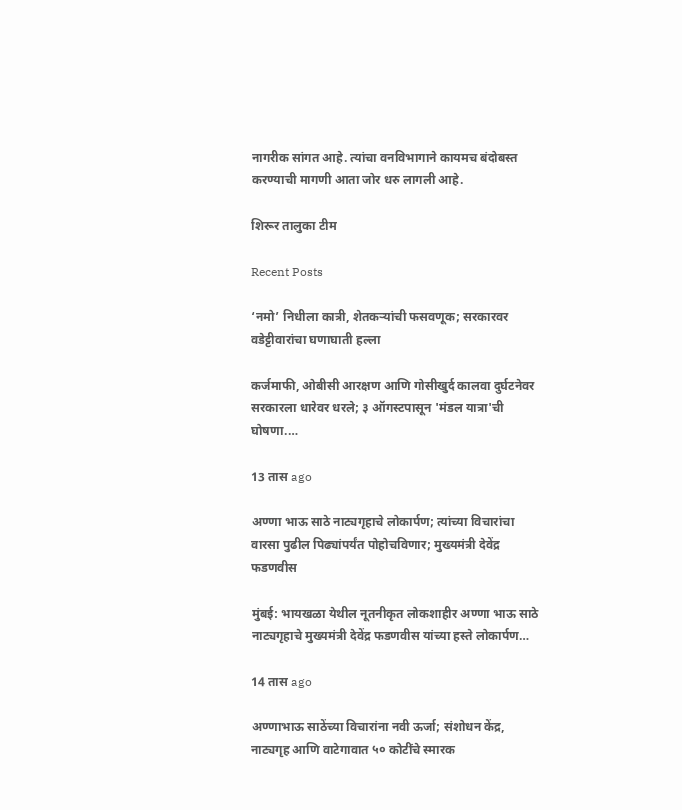नागरीक सांगत आहे. त्यांचा वनविभागाने कायमच बंदोबस्त करण्याची मागणी आता जोर धरु लागली आहे.

शिरूर तालुका टीम

Recent Posts

‘नमो’ निधीला कात्री, शेतकऱ्यांची फसवणूक; सरकारवर वडेट्टीवारांचा घणाघाती हल्ला

कर्जमाफी, ओबीसी आरक्षण आणि गोसीखुर्द कालवा दुर्घटनेवर सरकारला धारेवर धरले; ३ ऑगस्टपासून 'मंडल यात्रा'ची घोषणा.…

13 तास ago

अण्णा भाऊ साठे नाट्यगृहाचे लोकार्पण; त्यांच्या विचारांचा वारसा पुढील पिढ्यांपर्यंत पोहोचविणार; मुख्यमंत्री देवेंद्र फडणवीस

मुंबई: भायखळा येथील नूतनीकृत लोकशाहीर अण्णा भाऊ साठे नाट्यगृहाचे मुख्यमंत्री देवेंद्र फडणवीस यांच्या हस्ते लोकार्पण…

14 तास ago

अण्णाभाऊ साठेंच्या विचारांना नवी ऊर्जा; संशोधन केंद्र, नाट्यगृह आणि वाटेगावात ५० कोटींचे स्मारक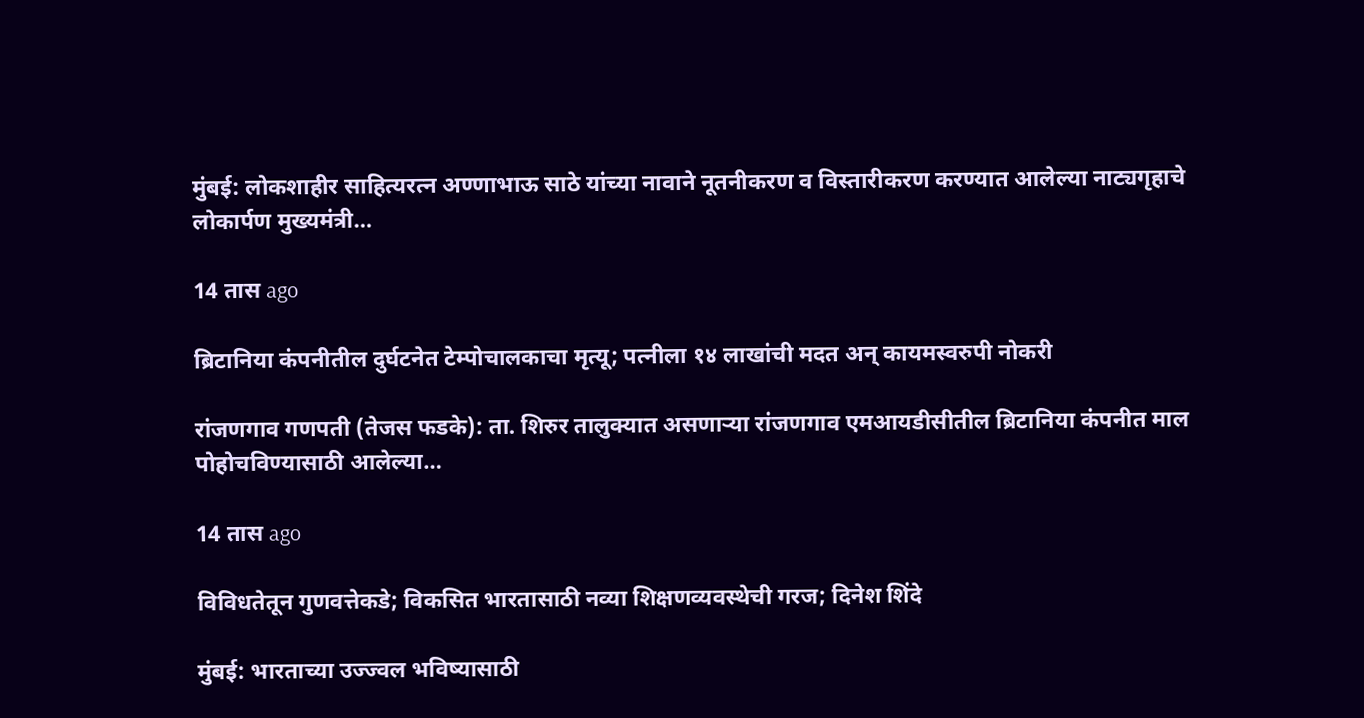मुंबई: लोकशाहीर साहित्यरत्न अण्णाभाऊ साठे यांच्या नावाने नूतनीकरण व विस्तारीकरण करण्यात आलेल्या नाट्यगृहाचे लोकार्पण मुख्यमंत्री…

14 तास ago

ब्रिटानिया कंपनीतील दुर्घटनेत टेम्पोचालकाचा मृत्यू; पत्नीला १४ लाखांची मदत अन् कायमस्वरुपी नोकरी

रांजणगाव गणपती (तेजस फडके): ता. शिरुर तालुक्यात असणाऱ्या रांजणगाव एमआयडीसीतील ब्रिटानिया कंपनीत माल पोहोचविण्यासाठी आलेल्या…

14 तास ago

विविधतेतून गुणवत्तेकडे; विकसित भारतासाठी नव्या शिक्षणव्यवस्थेची गरज; दिनेश शिंदे

मुंबई: भारताच्या उज्ज्वल भविष्यासाठी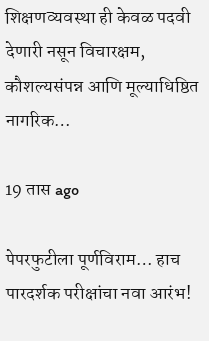शिक्षणव्यवस्था ही केवळ पदवी देणारी नसून विचारक्षम, कौशल्यसंपन्न आणि मूल्याधिष्ठित नागरिक…

19 तास ago

पेपरफुटीला पूर्णविराम… हाच पारदर्शक परीक्षांचा नवा आरंभ!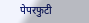पेपरफुटी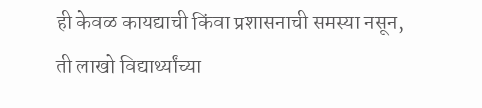ही केवळ कायद्याची किंवा प्रशासनाची समस्या नसून, ती लाखो विद्यार्थ्यांच्या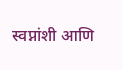स्वप्नांशी आणि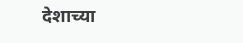देशाच्या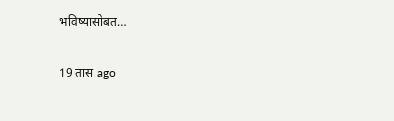भविष्यासोबत…

19 तास ago